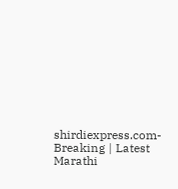shirdiexpress.com-Breaking | Latest Marathi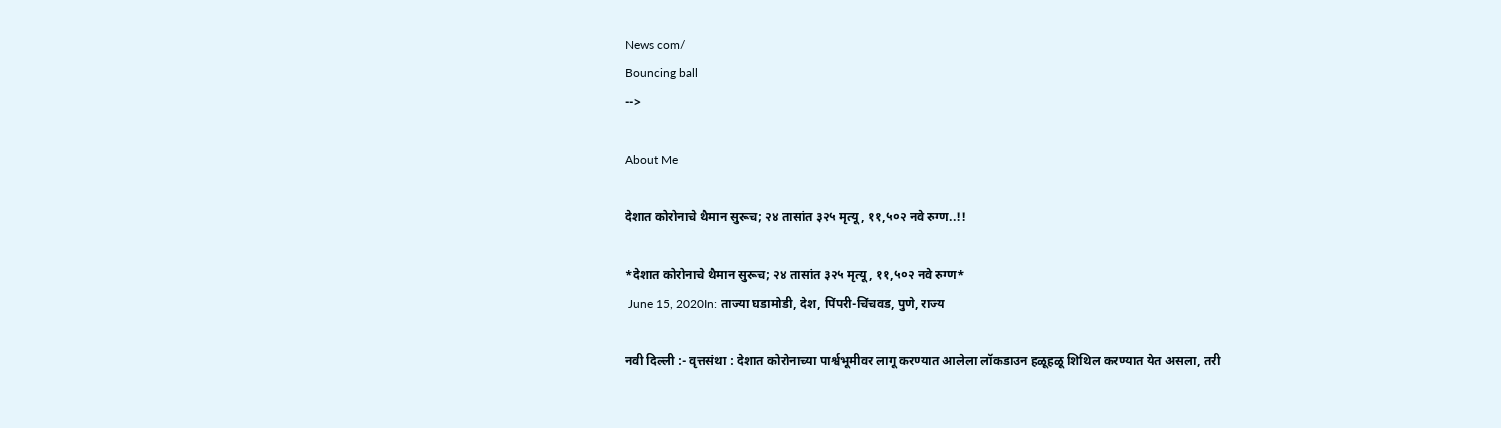News com/
Bouncing ball
-->

About Me

देशात कोरोनाचे थैमान सुरूच; २४ तासांत ३२५ मृत्यू, ११,५०२ नवे रुग्ण..!!

*देशात कोरोनाचे थैमान सुरूच; २४ तासांत ३२५ मृत्यू, ११,५०२ नवे रुग्ण*
 June 15, 2020In: ताज्या घडामोडी, देश, पिंपरी-चिंचवड, पुणे, राज्य

नवी दिल्ली :- वृत्तसंथा : देशात कोरोनाच्या पार्श्वभूमीवर लागू करण्यात आलेला लॉकडाउन हळूहळू शिथिल करण्यात येत असला, तरी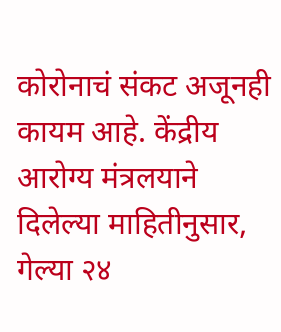कोरोनाचं संकट अजूनही कायम आहे. केंद्रीय आरोग्य मंत्रलयाने दिलेल्या माहितीनुसार, गेल्या २४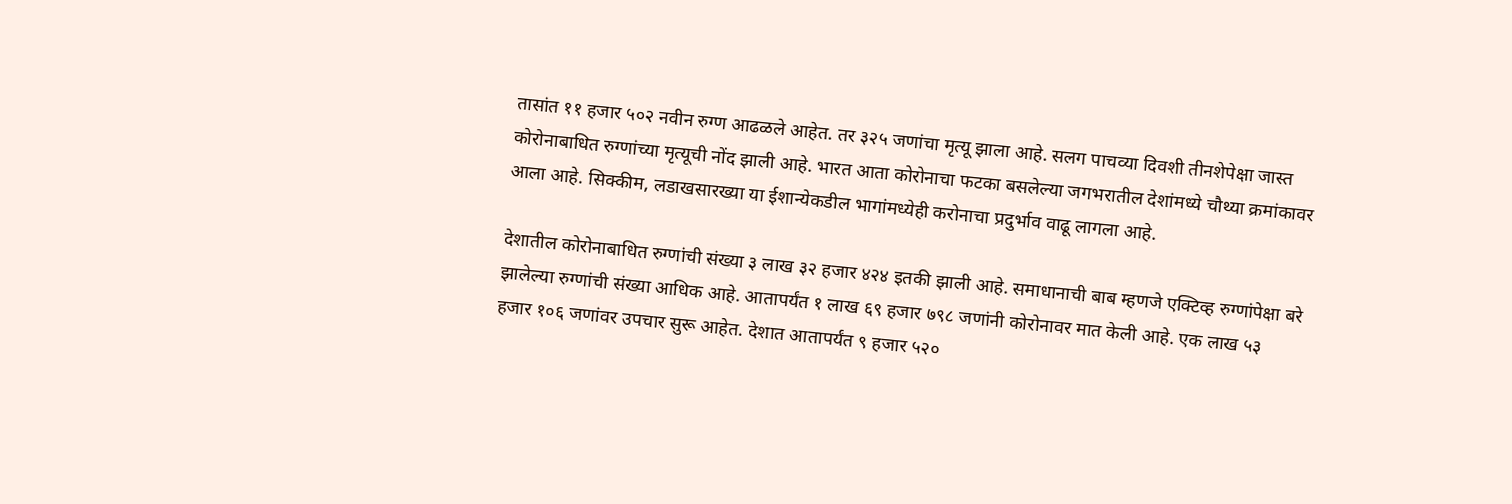तासांत ११ हजार ५०२ नवीन रुग्ण आढळले आहेत. तर ३२५ जणांचा मृत्यू झाला आहे. सलग पाचव्या दिवशी तीनशेपेक्षा जास्त कोरोनाबाधित रुग्णांच्या मृत्यूची नोंद झाली आहे. भारत आता कोरोनाचा फटका बसलेल्या जगभरातील देशांमध्ये चौथ्या क्रमांकावर आला आहे. सिक्कीम, लडाखसारख्या या ईशान्येकडील भागांमध्येही करोनाचा प्रदुर्भाव वाढू लागला आहे.

देशातील कोरोनाबाधित रुग्णांची संख्या ३ लाख ३२ हजार ४२४ इतकी झाली आहे. समाधानाची बाब म्हणजे एक्टिव्ह रुग्णांपेक्षा बरे झालेल्या रुग्णांची संख्या आधिक आहे. आतापर्यंत १ लाख ६९ हजार ७९८ जणांनी कोरोनावर मात केली आहे. एक लाख ५३ हजार १०६ जणांवर उपचार सुरू आहेत. देशात आतापर्यंत ९ हजार ५२०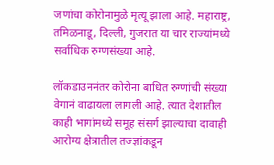जणांचा कोरोनामुळे मृत्यू झाला आहे. महाराष्ट्र, तमिळनाडू, दिल्ली, गुजरात या चार राज्यांमध्ये सर्वाधिक रुग्णसंख्या आहे.

लॉकडाउननंतर कोरोना बाधित रुग्णांची संख्या वेगानं वाढायला लागली आहे. त्यात देशातील काही भागांमध्ये समूह संसर्ग झाल्याचा दावाही आरोग्य क्षेत्रातील तज्ज्ञांकडून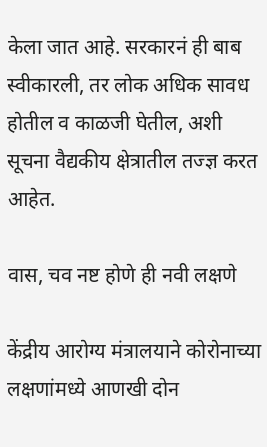केला जात आहे. सरकारनं ही बाब स्वीकारली, तर लोक अधिक सावध होतील व काळजी घेतील, अशी सूचना वैद्यकीय क्षेत्रातील तज्ज्ञ करत आहेत.

वास, चव नष्ट होणे ही नवी लक्षणे

केंद्रीय आरोग्य मंत्रालयाने कोरोनाच्या लक्षणांमध्ये आणखी दोन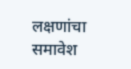लक्षणांचा समावेश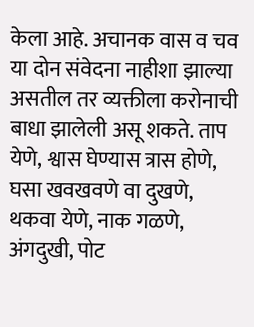केला आहे. अचानक वास व चव या दोन संवेदना नाहीशा झाल्या असतील तर व्यक्तीला करोनाची बाधा झालेली असू शकते. ताप येणे, श्वास घेण्यास त्रास होणे, घसा खवखवणे वा दुखणे, थकवा येणे, नाक गळणे, अंगदुखी, पोट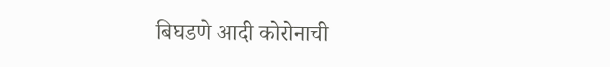बिघडणे आदी कोरोनाची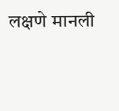लक्षणे मानली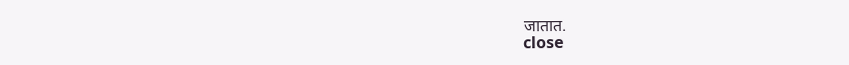जातात.
close